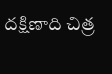దక్షిణాది చిత్ర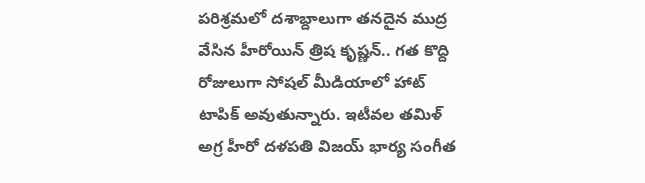పరిశ్రమలో దశాబ్దాలుగా తనదైన ముద్ర వేసిన హీరోయిన్ త్రిష కృష్ణన్.. గత కొద్ది రోజులుగా సోషల్ మీడియాలో హాట్ టాపిక్ అవుతున్నారు. ఇటీవల తమిళ్ అగ్ర హీరో దళపతి విజయ్ భార్య సంగీత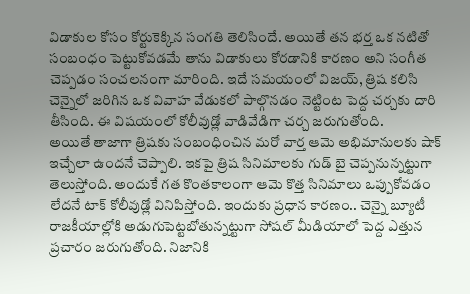విడాకుల కోసం కోర్టుకెక్కిన సంగతి తెలిసిందే. అయితే తన భర్త ఒక నటితో సంబంధం పెట్టుకోవడమే తాను విడాకులు కోరడానికి కారణం అని సంగీత చెప్పడం సంచలనంగా మారింది. ఇదే సమయంలో విజయ్, త్రిష కలిసి చెన్నైలో జరిగిన ఒక వివాహ వేడుకలో పాల్గొనడం నెట్టింట పెద్ద చర్చకు దారి తీసింది. ఈ విషయంలో కోలీవుడ్లో వాడివేడిగా చర్చ జరుగుతోంది.
అయితే తాజాగా త్రిషకు సంబంధించిన మరో వార్త ఆమె అభిమానులకు షాక్ ఇచ్చేలా ఉందనే చెప్పాలి. ఇకపై త్రిష సినిమాలకు గుడ్ బై చెప్పనున్నట్టుగా తెలుస్తోంది. అందుకే గత కొంతకాలంగా ఆమె కొత్త సినిమాలు ఒప్పుకోవడం లేదనే టాక్ కోలీవుడ్లో వినిపిస్తోంది. ఇందుకు ప్రధాన కారణం.. చెన్నై బ్యూటీ రాజకీయాల్లోకి అడుగుపెట్టబోతున్నట్టుగా సోషల్ మీడియాలో పెద్ద ఎత్తున ప్రచారం జరుగుతోంది. నిజానికి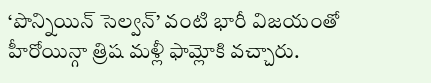‘పొన్నియిన్ సెల్వన్’ వంటి భారీ విజయంతో హీరోయిన్గా త్రిష మళ్లీ ఫామ్లోకి వచ్చారు.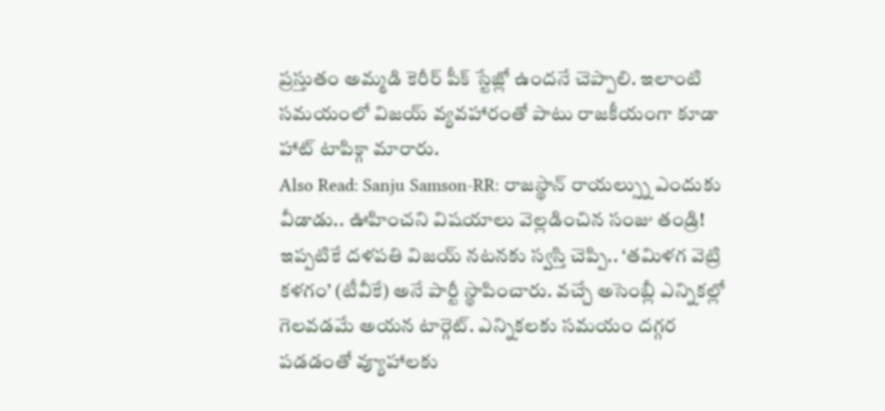ప్రస్తుతం అమ్మడి కెరీర్ పీక్ స్టేజ్లో ఉందనే చెప్పాలి. ఇలాంటి సమయంలో విజయ్ వ్యవహారంతో పాటు రాజకీయంగా కూడా హాట్ టాపిక్గా మారారు.
Also Read: Sanju Samson-RR: రాజస్థాన్ రాయల్స్ను ఎందుకు వీడాడు.. ఊహించని విషయాలు వెల్లడించిన సంజు తండ్రి!
ఇప్పటికే దళపతి విజయ్ నటనకు స్వస్తి చెప్పి.. ‘తమిళగ వెట్రి కళగం’ (టీవీకే) అనే పార్టీ స్థాపించారు. వచ్చే అసెంబ్లీ ఎన్నికల్లో గెలవడమే అయన టార్గెట్. ఎన్నికలకు సమయం దగ్గర పడడంతో వ్యూహాలకు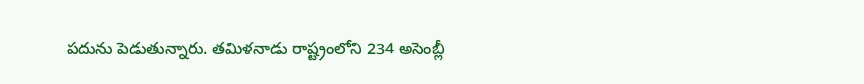పదును పెడుతున్నారు. తమిళనాడు రాష్ట్రంలోని 234 అసెంబ్లీ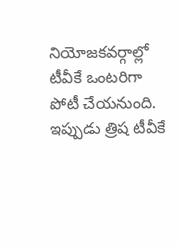నియోజకవర్గాల్లో టీవీకే ఒంటరిగా పోటీ చేయనుంది. ఇప్పుడు త్రిష టీవీకే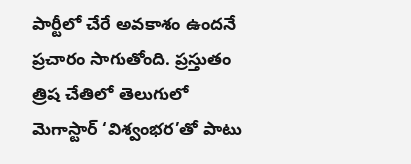పార్టీలో చేరే అవకాశం ఉందనే ప్రచారం సాగుతోంది. ప్రస్తుతం త్రిష చేతిలో తెలుగులో మెగాస్టార్ ‘విశ్వంభర’తో పాటు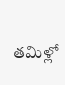తమిళ్లో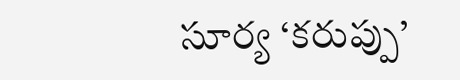సూర్య ‘కరుప్పు’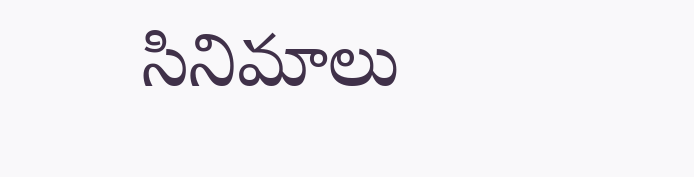సినిమాలు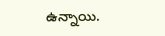ఉన్నాయి.